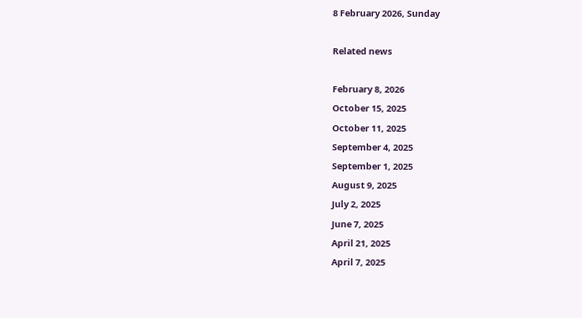8 February 2026, Sunday

Related news

February 8, 2026
October 15, 2025
October 11, 2025
September 4, 2025
September 1, 2025
August 9, 2025
July 2, 2025
June 7, 2025
April 21, 2025
April 7, 2025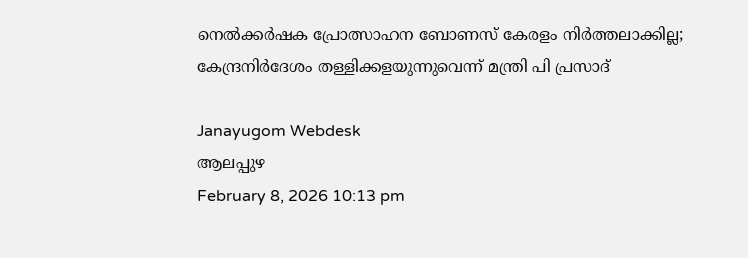നെൽക്കർഷക പ്രോത്സാഹന ബോണസ് കേരളം നിർത്തലാക്കില്ല; കേന്ദ്രനിര്‍ദേശം തള്ളിക്കളയുന്നുവെന്ന് മന്ത്രി പി പ്രസാദ്

Janayugom Webdesk
ആലപ്പുഴ
February 8, 2026 10:13 pm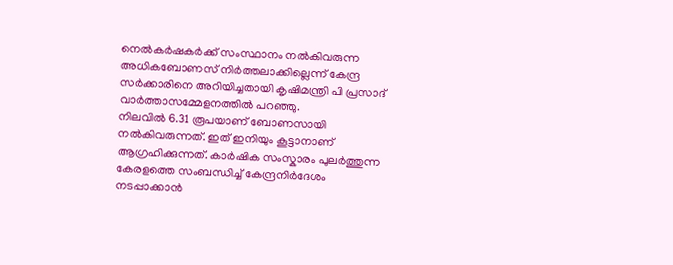നെൽകർഷകർക്ക് സംസ്ഥാനം നൽകിവരുന്ന അധികബോണസ് നിർത്തലാക്കില്ലെന്ന് കേന്ദ്ര സര്‍ക്കാരിനെ അറിയിച്ചതായി കൃഷിമന്ത്രി പി പ്രസാദ് വാർത്താസമ്മേളനത്തിൽ പറഞ്ഞു.
നിലവിൽ 6.31 രൂപയാണ് ബോണസായി നൽകിവരുന്നത്. ഇത് ഇനിയും കൂട്ടാനാണ് ആഗ്രഹിക്കുന്നത്. കാർഷിക സംസ്കാരം പുലർത്തുന്ന കേരളത്തെ സംബന്ധിച്ച് കേന്ദ്രനിര്‍ദേശം നടപ്പാക്കാൻ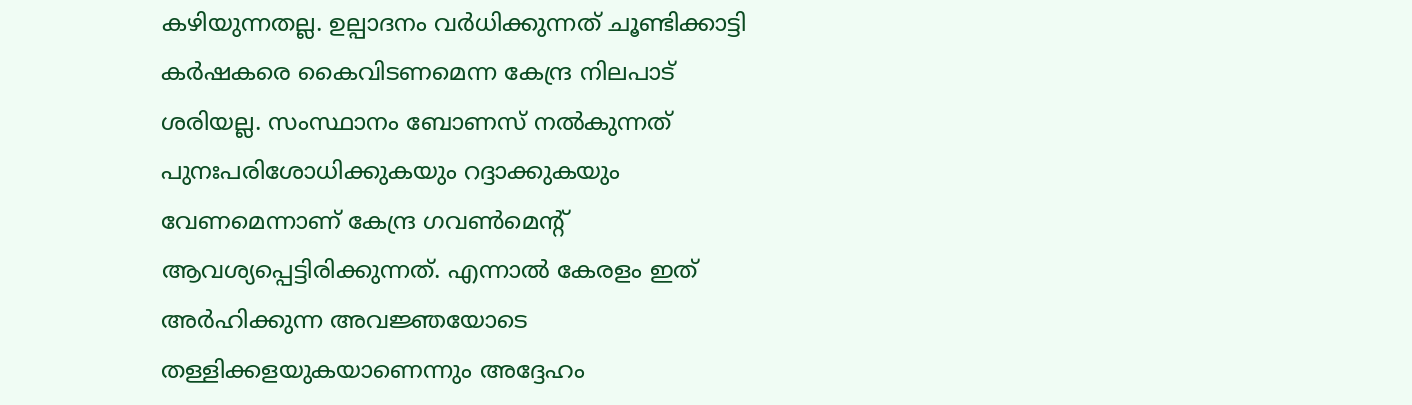കഴിയുന്നതല്ല. ഉല്പാദനം വർധിക്കുന്നത് ചൂണ്ടിക്കാട്ടി കർഷകരെ കൈവിടണമെന്ന കേന്ദ്ര നിലപാട് ശരിയല്ല. സംസ്ഥാനം ബോണസ് നൽകുന്നത് പുനഃപരിശോധിക്കുകയും റദ്ദാക്കുകയും വേണമെന്നാണ് കേന്ദ്ര ഗവൺമെന്റ് ആവശ്യപ്പെട്ടിരിക്കുന്നത്. എന്നാൽ കേരളം ഇത് അർഹിക്കുന്ന അവജ്ഞയോടെ തള്ളിക്കളയുകയാണെന്നും അദ്ദേഹം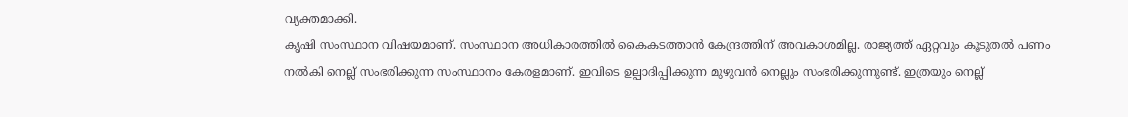വ്യക്തമാക്കി.
കൃഷി സംസ്ഥാന വിഷയമാണ്. സംസ്ഥാന അധികാരത്തിൽ കൈകടത്താൻ കേന്ദ്രത്തിന് അവകാശമില്ല. രാജ്യത്ത് ഏറ്റവും കൂടുതൽ പണം നൽകി നെല്ല് സംഭരിക്കുന്ന സംസ്ഥാനം കേരളമാണ്. ഇവിടെ ഉല്പാദിപ്പിക്കുന്ന മുഴുവൻ നെല്ലും സംഭരിക്കുന്നുണ്ട്. ഇത്രയും നെല്ല്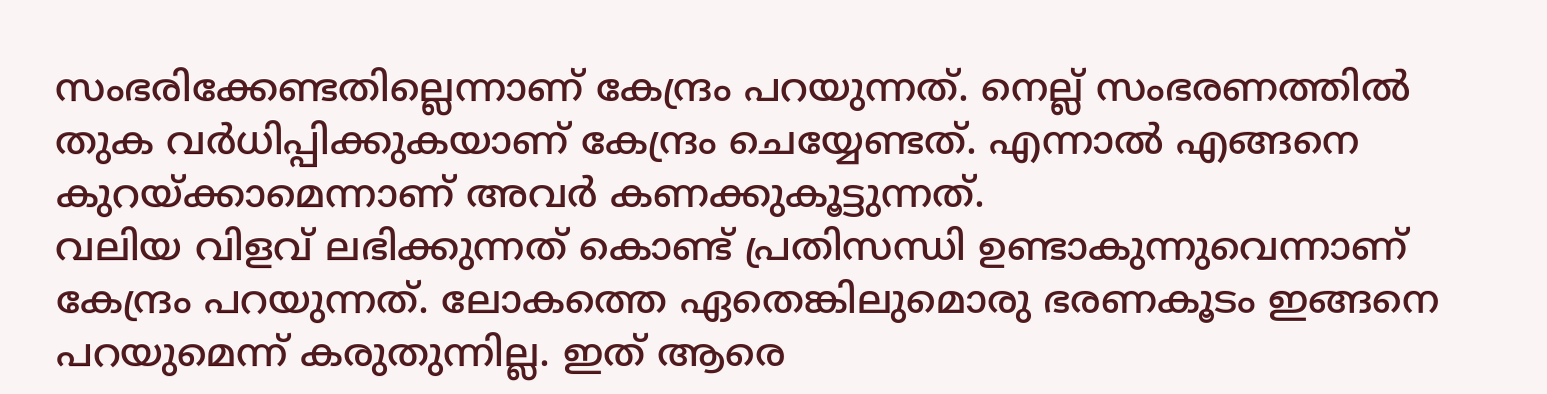സംഭരിക്കേണ്ടതില്ലെന്നാണ് കേന്ദ്രം പറയുന്നത്. നെല്ല് സംഭരണത്തിൽ തുക വർധിപ്പിക്കുകയാണ് കേന്ദ്രം ചെയ്യേണ്ടത്. എന്നാൽ എങ്ങനെ കുറയ്ക്കാമെന്നാണ് അവർ കണക്കുകൂട്ടുന്നത്.
വലിയ വിളവ് ലഭിക്കുന്നത് കൊണ്ട് പ്രതിസന്ധി ഉണ്ടാകുന്നുവെന്നാണ് കേന്ദ്രം പറയുന്നത്. ലോകത്തെ ഏതെങ്കിലുമൊരു ഭരണകൂടം ഇങ്ങനെ പറയുമെന്ന് കരുതുന്നില്ല. ഇത് ആരെ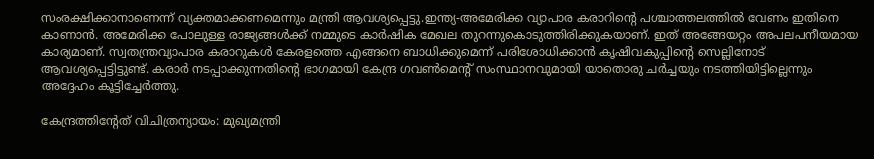സംരക്ഷിക്കാനാണെന്ന് വ്യക്തമാക്കണമെന്നും മന്ത്രി ആവശ്യപ്പെട്ടു.ഇന്ത്യ‑അമേരിക്ക വ്യാപാര കരാറിന്റെ പശ്ചാത്തലത്തിൽ വേണം ഇതിനെ കാണാൻ. അമേരിക്ക പോലുള്ള രാജ്യങ്ങൾക്ക് നമ്മുടെ കാർഷിക മേഖല തുറന്നുകൊടുത്തിരിക്കുകയാണ്. ഇത് അങ്ങേയറ്റം അപലപനീയമായ കാര്യമാണ്. സ്വതന്ത്രവ്യാപാര കരാറുകൾ കേരളത്തെ എങ്ങനെ ബാധിക്കുമെന്ന് പരിശോധിക്കാൻ കൃഷിവകുപ്പിന്റെ സെല്ലിനോട് ആവശ്യപ്പെട്ടിട്ടുണ്ട്. കരാർ നടപ്പാക്കുന്നതിന്റെ ഭാഗമായി കേന്ദ്ര ഗവൺമെന്റ് സംസ്ഥാനവുമായി യാതൊരു ചർച്ചയും നടത്തിയിട്ടില്ലെന്നും അദ്ദേഹം കൂട്ടിച്ചേർത്തു.

കേന്ദ്രത്തിന്റേത് വിചിത്രന്യായം: മുഖ്യമന്ത്രി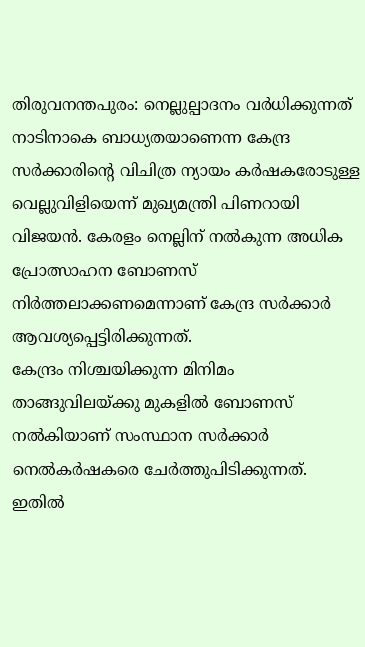തിരുവനന്തപുരം: നെല്ലുല്പാദനം വർധിക്കുന്നത് നാടിനാകെ ബാധ്യതയാണെന്ന കേന്ദ്ര സർക്കാരിന്റെ വിചിത്ര ന്യായം കർഷകരോടുള്ള വെല്ലുവിളിയെന്ന് മുഖ്യമന്ത്രി പിണറായി വിജയൻ. കേരളം നെല്ലിന്‌ നല്‍കുന്ന അധിക പ്രോത്സാഹന ബോണസ്‌ നിര്‍ത്തലാക്കണമെന്നാണ് കേന്ദ്ര സർക്കാർ ആവശ്യപ്പെട്ടിരിക്കുന്നത്.
കേന്ദ്രം നിശ്ചയിക്കുന്ന മിനിമം താങ്ങുവിലയ്ക്കു മുകളിൽ ബോണസ് നൽകിയാണ് സംസ്ഥാന സർക്കാർ നെൽകർഷകരെ ചേർത്തുപിടിക്കുന്നത്. ഇതിൽ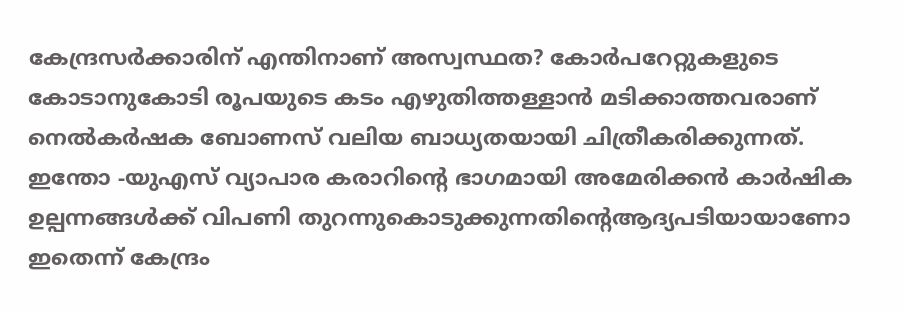കേന്ദ്രസർക്കാരിന് എന്തിനാണ് അസ്വസ്ഥത? കോർപറേറ്റുകളുടെ കോടാനുകോടി രൂപയുടെ കടം എഴുതിത്തള്ളാൻ മടിക്കാത്തവരാണ് നെൽകർഷക ബോണസ് വലിയ ബാധ്യതയായി ചിത്രീകരിക്കുന്നത്.
ഇന്തോ ‑യുഎസ് വ്യാപാര കരാറിന്റെ ഭാഗമായി അമേരിക്കൻ കാർഷിക ഉല്പന്നങ്ങൾക്ക് വിപണി തുറന്നുകൊടുക്കുന്നതിന്റെആദ്യപടിയായാണോ ഇതെന്ന് കേന്ദ്രം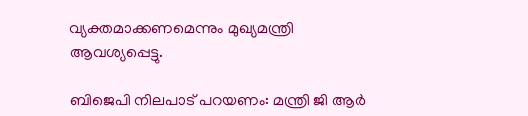വ്യക്തമാക്കണമെന്നും മുഖ്യമന്ത്രി ആവശ്യപ്പെട്ടു.

ബിജെപി നിലപാട് പറയണം: മന്ത്രി ജി ആര്‍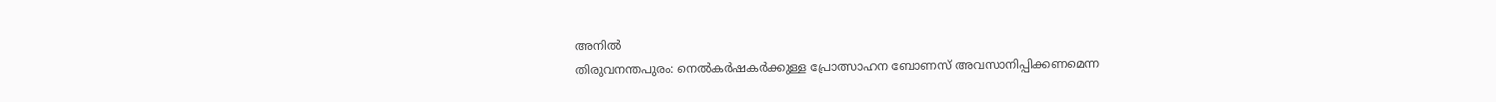അനില്‍
തിരുവനന്തപുരം: നെല്‍കര്‍ഷകര്‍ക്കുള്ള പ്രോത്സാഹന ബോണസ് അവസാനിപ്പിക്കണമെന്ന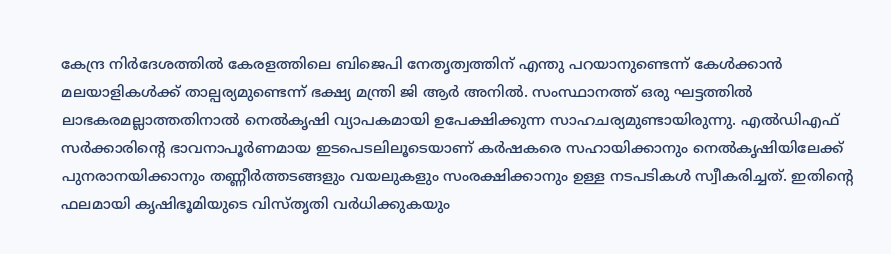കേന്ദ്ര നിര്‍ദേശത്തില്‍ കേരളത്തിലെ ബിജെപി നേതൃത്വത്തിന് എന്തു പറയാനുണ്ടെന്ന് കേൾക്കാൻ മലയാളികൾക്ക് താല്പര്യമുണ്ടെന്ന് ഭക്ഷ്യ മന്ത്രി ജി ആര്‍ അനില്‍. സംസ്ഥാനത്ത് ഒരു ഘട്ടത്തിൽ ലാഭകരമല്ലാത്തതിനാൽ നെൽകൃഷി വ്യാപകമായി ഉപേക്ഷിക്കുന്ന സാഹചര്യമുണ്ടായിരുന്നു. എൽഡിഎഫ് സർക്കാരിന്റെ ഭാവനാപൂർണമായ ഇടപെടലിലൂടെയാണ് കർഷകരെ സഹായിക്കാനും നെൽകൃഷിയിലേക്ക് പുനരാനയിക്കാനും തണ്ണീർത്തടങ്ങളും വയലുകളും സംരക്ഷിക്കാനും ഉള്ള നടപടികൾ സ്വീകരിച്ചത്. ഇതിന്റെ ഫലമായി കൃഷിഭൂമിയുടെ വിസ്തൃതി വർധിക്കുകയും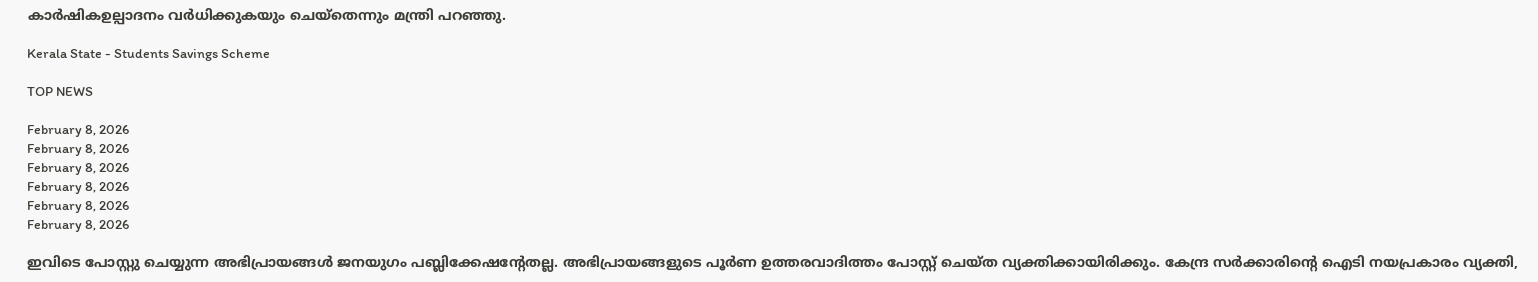കാർഷികഉല്പാദനം വർധിക്കുകയും ചെയ്തെന്നും മന്ത്രി പറഞ്ഞു.

Kerala State - Students Savings Scheme

TOP NEWS

February 8, 2026
February 8, 2026
February 8, 2026
February 8, 2026
February 8, 2026
February 8, 2026

ഇവിടെ പോസ്റ്റു ചെയ്യുന്ന അഭിപ്രായങ്ങള്‍ ജനയുഗം പബ്ലിക്കേഷന്റേതല്ല. അഭിപ്രായങ്ങളുടെ പൂര്‍ണ ഉത്തരവാദിത്തം പോസ്റ്റ് ചെയ്ത വ്യക്തിക്കായിരിക്കും. കേന്ദ്ര സര്‍ക്കാരിന്റെ ഐടി നയപ്രകാരം വ്യക്തി,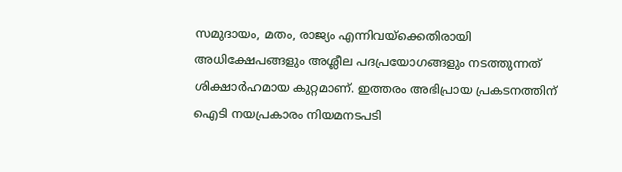സമുദായം, മതം, രാജ്യം എന്നിവയ്‌ക്കെതിരായി അധിക്ഷേപങ്ങളും അശ്ലീല പദപ്രയോഗങ്ങളും നടത്തുന്നത് ശിക്ഷാര്‍ഹമായ കുറ്റമാണ്. ഇത്തരം അഭിപ്രായ പ്രകടനത്തിന് ഐടി നയപ്രകാരം നിയമനടപടി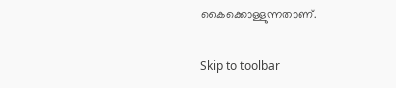കൈക്കൊള്ളുന്നതാണ്.

Skip to toolbar